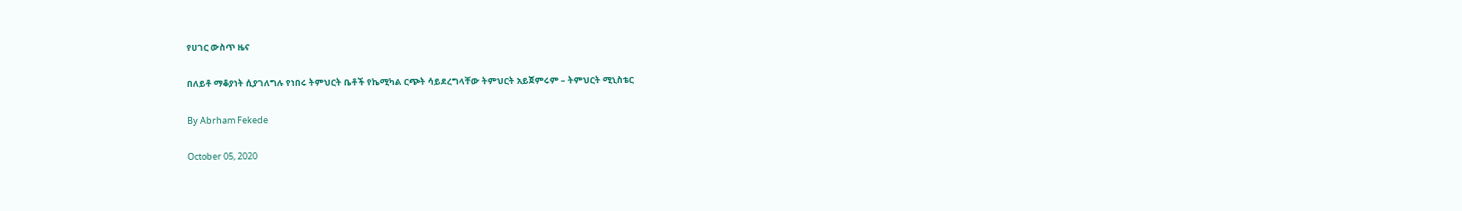የሀገር ውስጥ ዜና

በለይቶ ማቆያነት ሲያገለግሉ የነበሩ ትምህርት ቤቶች የኬሚካል ርጭት ሳይደረግላቸው ትምህርት አይጀምሩም – ትምህርት ሚኒስቴር

By Abrham Fekede

October 05, 2020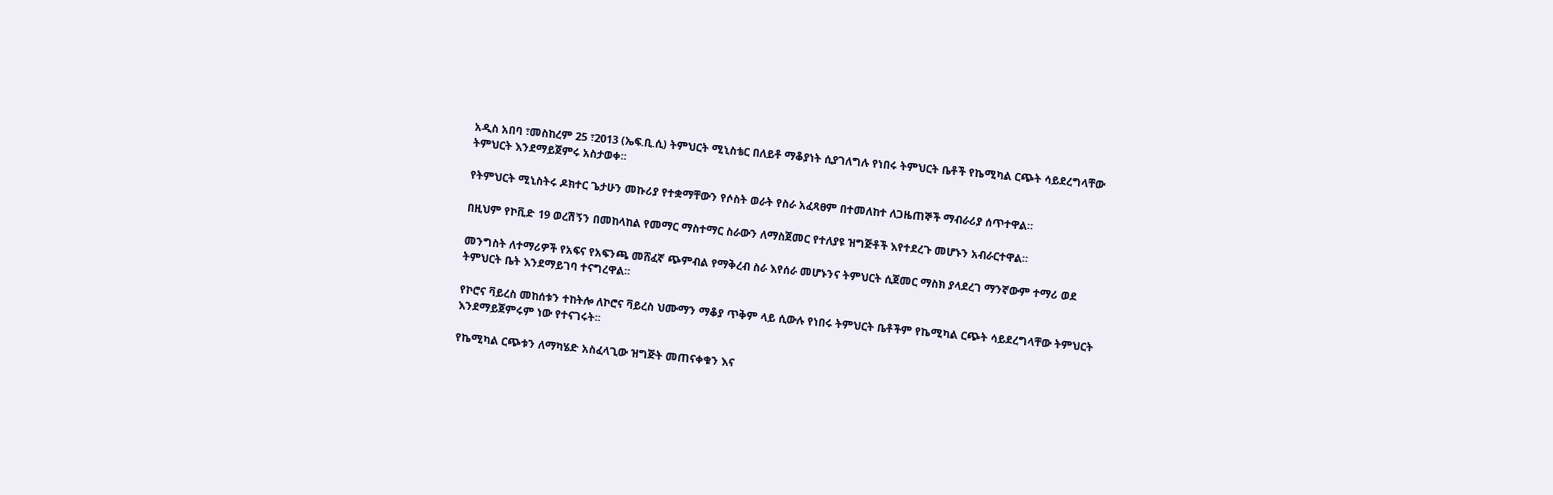አዲስ አበባ ፣መስከረም 25 ፣2013 (ኤፍ.ቢ.ሲ) ትምህርት ሚኒስቴር በለይቶ ማቆያነት ሲያገለግሉ የነበሩ ትምህርት ቤቶች የኬሚካል ርጭት ሳይደረግላቸው ትምህርት እንደማይጀምሩ አስታወቀ፡፡

የትምህርት ሚኒስትሩ ዶክተር ጌታሁን መኩሪያ የተቋማቸውን የሶስት ወራት የስራ አፈጻፀም በተመለከተ ለጋዜጠኞች ማብራሪያ ሰጥተዋል።

በዚህም የኮቪድ 19 ወረሽኝን በመከላከል የመማር ማስተማር ስራውን ለማስጀመር የተለያዩ ዝግጅቶች እየተደረጉ መሆኑን አብራርተዋል።

መንግስት ለተማሪዎች የአፍና የአፍንጫ መሸፈኛ ጭምብል የማቅረብ ስራ እየሰራ መሆኑንና ትምህርት ሲጀመር ማስክ ያላደረገ ማንኛውም ተማሪ ወደ ትምህርት ቤት እንደማይገባ ተናግረዋል።

የኮሮና ቫይረስ መከሰቱን ተከትሎ ለኮሮና ቫይረስ ህሙማን ማቆያ ጥቅም ላይ ሲውሉ የነበሩ ትምህርት ቤቶችም የኬሚካል ርጭት ሳይደረግላቸው ትምህርት እንደማይጀምሩም ነው የተናገሩት፡፡

የኬሚካል ርጭቱን ለማካሄድ አስፈላጊው ዝግጅት መጠናቀቁን እና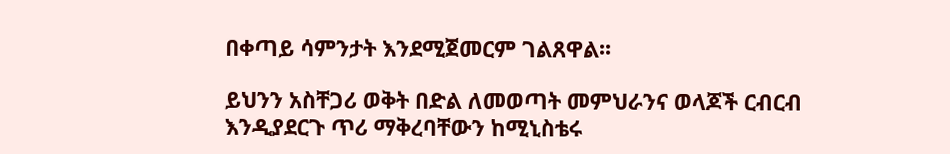በቀጣይ ሳምንታት እንደሚጀመርም ገልጸዋል፡፡

ይህንን አስቸጋሪ ወቅት በድል ለመወጣት መምህራንና ወላጆች ርብርብ እንዲያደርጉ ጥሪ ማቅረባቸውን ከሚኒስቴሩ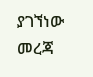ያገኘነው መረጃ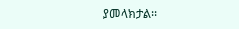ያመላክታል፡፡